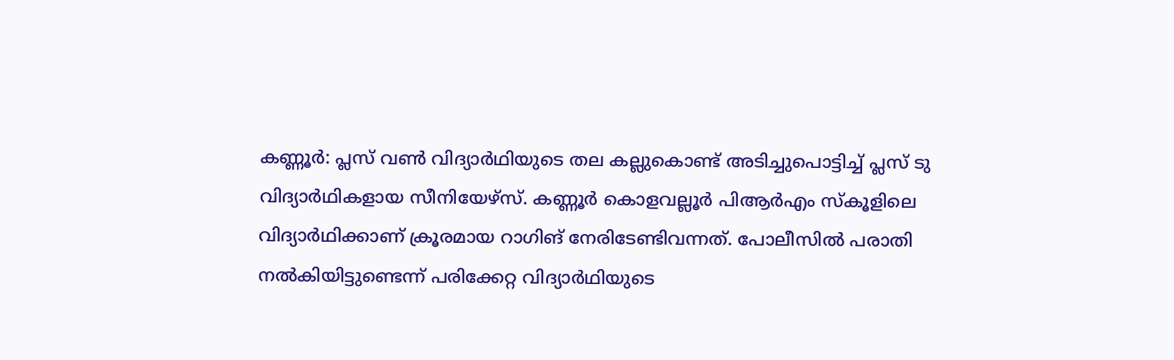കണ്ണൂർ: പ്ലസ് വൺ വിദ്യാർഥിയുടെ തല കല്ലുകൊണ്ട് അടിച്ചുപൊട്ടിച്ച് പ്ലസ് ടു വിദ്യാർഥികളായ സീനിയേഴ്‌സ്. കണ്ണൂർ കൊളവല്ലൂർ പിആർഎം സ്‌കൂളിലെ വിദ്യാർഥിക്കാണ് ക്രൂരമായ റാഗിങ് നേരിടേണ്ടിവന്നത്. പോലീസിൽ പരാതി നൽകിയിട്ടുണ്ടെന്ന് പരിക്കേറ്റ വിദ്യാർഥിയുടെ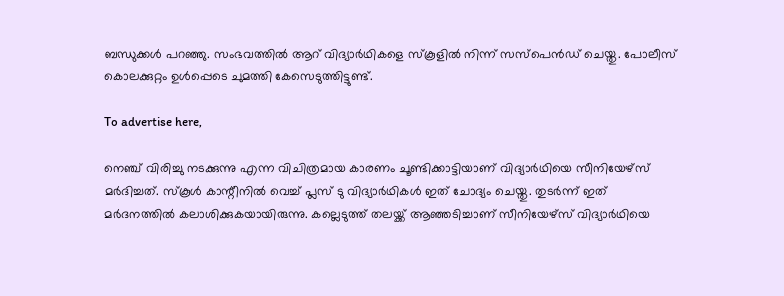ബന്ധുക്കൾ പറഞ്ഞു. സംഭവത്തിൽ ആറ് വിദ്യാർഥികളെ സ്‌കൂളിൽ നിന്ന് സസ്‌പെൻഡ് ചെയ്തു. പോലീസ് കൊലക്കുറ്റം ഉൾപ്പെടെ ചുമത്തി കേസെടുത്തിട്ടുണ്ട്.

To advertise here,

നെഞ്ച് വിരിച്ചു നടക്കുന്നു എന്ന വിചിത്രമായ കാരണം ചൂണ്ടിക്കാട്ടിയാണ് വിദ്യാർഥിയെ സീനിയേഴ്‌സ് മർദിച്ചത്. സ്‌കൂൾ കാന്റീനിൽ വെച്ച് പ്ലസ് ടു വിദ്യാർഥികൾ ഇത് ചോദ്യം ചെയ്തു. തുടർന്ന് ഇത് മർദനത്തിൽ കലാശിക്കുകയായിരുന്നു. കല്ലെടുത്ത് തലയ്ക്ക് ആഞ്ഞടിച്ചാണ് സീനിയേഴ്‌സ് വിദ്യാർഥിയെ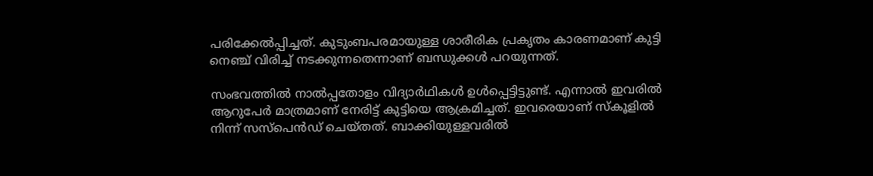പരിക്കേൽപ്പിച്ചത്. കുടുംബപരമായുള്ള ശാരീരിക പ്രകൃതം കാരണമാണ് കുട്ടി നെഞ്ച് വിരിച്ച് നടക്കുന്നതെന്നാണ് ബന്ധുക്കൾ പറയുന്നത്.

സംഭവത്തിൽ നാൽപ്പതോളം വിദ്യാർഥികൾ ഉൾപ്പെട്ടിട്ടുണ്ട്. എന്നാൽ ഇവരിൽ ആറുപേർ മാത്രമാണ് നേരിട്ട് കുട്ടിയെ ആക്രമിച്ചത്. ഇവരെയാണ് സ്‌കൂളിൽ നിന്ന് സസ്‌പെൻഡ് ചെയ്തത്. ബാക്കിയുള്ളവരിൽ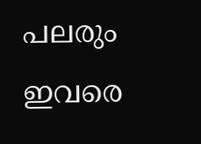പലരും ഇവരെ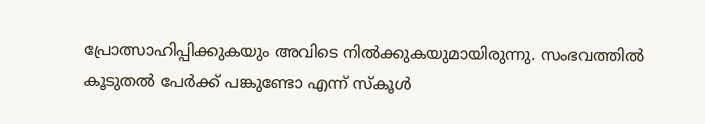പ്രോത്സാഹിപ്പിക്കുകയും അവിടെ നിൽക്കുകയുമായിരുന്നു. സംഭവത്തിൽ കൂടുതൽ പേർക്ക് പങ്കുണ്ടോ എന്ന് സ്‌കൂൾ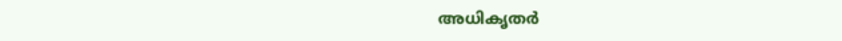അധികൃതർ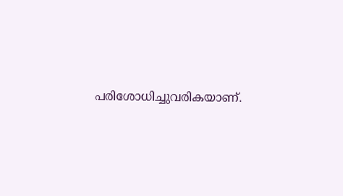പരിശോധിച്ചുവരികയാണ്.